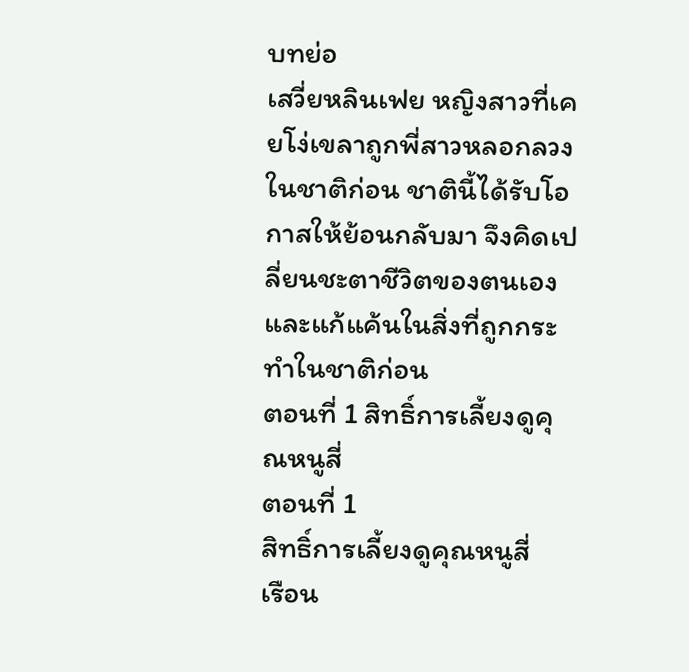บทย่อ
เสวี่ยหลินเฟย หญิงสาวที่เคยโง่เขลาถูกพี่สาวหลอกลวงในชาติก่อน ชาตินี้ได้รับโอกาสให้ย้อนกลับมา จึงคิดเปลี่ยนชะตาชีวิตของตนเอง และแก้แค้นในสิ่งที่ถูกกระทำในชาติก่อน
ตอนที่ 1 สิทธิ์การเลี้ยงดูคุณหนูสี่
ตอนที่ 1
สิทธิ์การเลี้ยงดูคุณหนูสี่
เรือน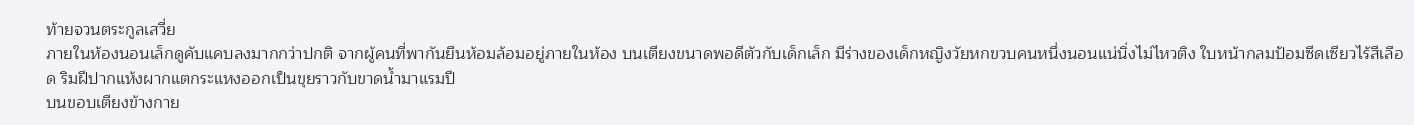ท้ายจวนตระกูลเสวี่ย
ภายในห้องนอนเล็กดูคับแคบลงมากกว่าปกติ จากผู้คนที่พากันยืนห้อมล้อมอยู่ภายในห้อง บนเตียงขนาดพอดีตัวกับเด็กเล็ก มีร่างของเด็กหญิงวัยหกขวบคนหนึ่งนอนแน่นิ่งไม่ไหวติง ใบหน้ากลมป้อมซีดเซียวไร้สีเลือด ริมฝีปากแห้งผากแตกระแหงออกเป็นขุยราวกับขาดน้ำมาแรมปี
บนขอบเตียงข้างกาย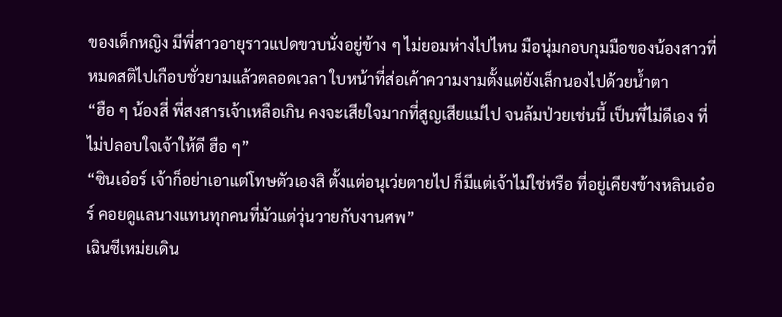ของเด็กหญิง มีพี่สาวอายุราวแปดขวบนั่งอยู่ข้าง ๆ ไม่ยอมห่างไปไหน มือนุ่มกอบกุมมือของน้องสาวที่หมดสติไปเกือบชั่วยามแล้วตลอดเวลา ใบหน้าที่ส่อเค้าความงามตั้งแต่ยังเล็กนองไปด้วยน้ำตา
“ฮือ ๆ น้องสี่ พี่สงสารเจ้าเหลือเกิน คงจะเสียใจมากที่สูญเสียแม่ไป จนล้มป่วยเช่นนี้ เป็นพี่ไม่ดีเอง ที่ไม่ปลอบใจเจ้าให้ดี ฮือ ๆ”
“ซินเอ๋อร์ เจ้าก็อย่าเอาแต่โทษตัวเองสิ ตั้งแต่อนุเว่ยตายไป ก็มีแต่เจ้าไม่ใช่หรือ ที่อยู่เคียงข้างหลินเอ๋อร์ คอยดูแลนางแทนทุกคนที่มัวแต่วุ่นวายกับงานศพ”
เฉินซีเหม่ยเดิน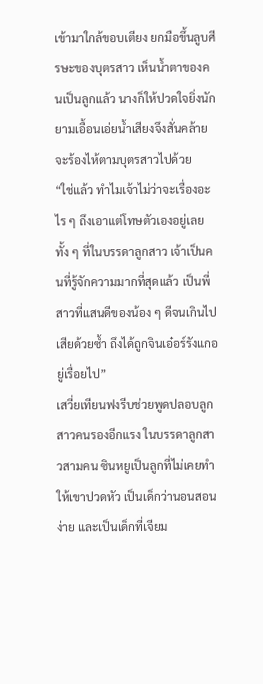เข้ามาใกล้ขอบเตียง ยกมือขึ้นลูบศีรษะของบุตรสาว เห็นน้ำตาของคนเป็นลูกแล้ว นางก็ให้ปวดใจยิ่งนัก ยามเอื้อนเอ่ยน้ำเสียงจึงสั่นคล้ายจะร้องไห้ตามบุตรสาวไปด้วย
“ใช่แล้ว ทำไมเจ้าไม่ว่าจะเรื่องอะไร ๆ ถึงเอาแต่โทษตัวเองอยู่เลย ทั้ง ๆ ที่ในบรรดาลูกสาว เจ้าเป็นคนที่รู้จักความมากที่สุดแล้ว เป็นพี่สาวที่แสนดีของน้อง ๆ ดีจนเกินไปเสียด้วยซ้ำ ถึงได้ถูกจินเอ๋อร์รังแกอยู่เรื่อยไป”
เสวี่ยเทียนฟงรีบช่วยพูดปลอบลูกสาวคนรองอีกแรง ในบรรดาลูกสาวสามคน ซินหยูเป็นลูกที่ไม่เคยทำให้เขาปวดหัว เป็นเด็กว่านอนสอนง่าย และเป็นเด็กที่เจียม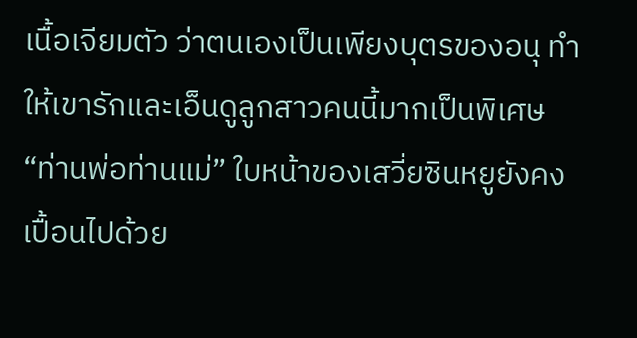เนื้อเจียมตัว ว่าตนเองเป็นเพียงบุตรของอนุ ทำให้เขารักและเอ็นดูลูกสาวคนนี้มากเป็นพิเศษ
“ท่านพ่อท่านแม่” ใบหน้าของเสวี่ยซินหยูยังคงเปื้อนไปด้วย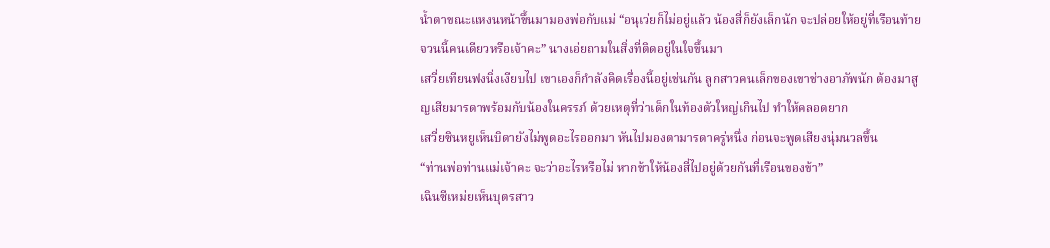น้ำตาขณะแหงนหน้าขึ้นมามองพ่อกับแม่ “อนุเว่ยก็ไม่อยู่แล้ว น้องสี่ก็ยังเล็กนัก จะปล่อยให้อยู่ที่เรือนท้ายจวนนี้คนเดียวหรือเจ้าคะ” นางเอ่ยถามในสิ่งที่ติดอยู่ในใจขึ้นมา
เสวี่ยเทียนฟงนิ่งเงียบไป เขาเองก็กำลังคิดเรื่องนี้อยู่เช่นกัน ลูกสาวคนเล็กของเขาช่างอาภัพนัก ต้องมาสูญเสียมารดาพร้อมกับน้องในครรภ์ ด้วยเหตุที่ว่าเด็กในท้องตัวใหญ่เกินไป ทำให้คลอดยาก
เสวี่ยซินหยูเห็นบิดายังไม่พูดอะไรออกมา หันไปมองตามารดาครู่หนึ่ง ก่อนจะพูดเสียงนุ่มนวลขึ้น
“ท่านพ่อท่านแม่เจ้าคะ จะว่าอะไรหรือไม่ หากข้าให้น้องสี่ไปอยู่ด้วยกันที่เรือนของข้า”
เฉินซีเหม่ยเห็นบุตรสาว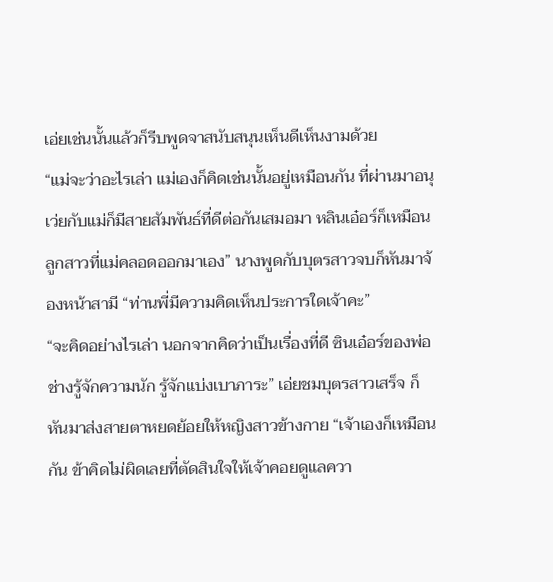เอ่ยเช่นนั้นแล้วก็รีบพูดจาสนับสนุนเห็นดีเห็นงามด้วย
“แม่จะว่าอะไรเล่า แม่เองก็คิดเช่นนั้นอยู่เหมือนกัน ที่ผ่านมาอนุเว่ยกับแม่ก็มีสายสัมพันธ์ที่ดีต่อกันเสมอมา หลินเอ๋อร์ก็เหมือนลูกสาวที่แม่คลอดออกมาเอง” นางพูดกับบุตรสาวจบก็หันมาจ้องหน้าสามี “ท่านพี่มีความคิดเห็นประการใดเจ้าคะ”
“จะคิดอย่างไรเล่า นอกจากคิดว่าเป็นเรื่องที่ดี ซินเอ๋อร์ของพ่อช่างรู้จักความนัก รู้จักแบ่งเบาภาระ” เอ่ยชมบุตรสาวเสร็จ ก็หันมาส่งสายตาหยดย้อยให้หญิงสาวข้างกาย “เจ้าเองก็เหมือนกัน ข้าคิดไม่ผิดเลยที่ตัดสินใจให้เจ้าคอยดูแลควา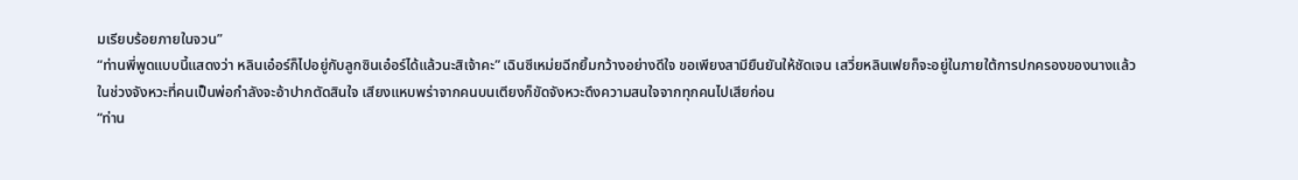มเรียบร้อยภายในจวน”
“ท่านพี่พูดแบบนี้แสดงว่า หลินเอ๋อร์ก็ไปอยู่กับลูกซินเอ๋อร์ได้แล้วนะสิเจ้าคะ” เฉินซีเหม่ยฉีกยิ้มกว้างอย่างดีใจ ขอเพียงสามียืนยันให้ชัดเจน เสวี่ยหลินเฟยก็จะอยู่ในภายใต้การปกครองของนางแล้ว
ในช่วงจังหวะที่คนเป็นพ่อกำลังจะอ้าปากตัดสินใจ เสียงแหบพร่าจากคนบนเตียงก็ขัดจังหวะดึงความสนใจจากทุกคนไปเสียก่อน
“ท่าน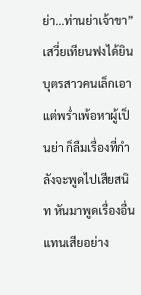ย่า...ท่านย่าเจ้าขา”
เสวี่ยเทียนฟงได้ยินบุตรสาวคนเล็กเอาแต่พร่ำเพ้อหาผู้เป็นย่า ก็ลืมเรื่องที่กำลังจะพูดไปเสียสนิท หันมาพูดเรื่องอื่นแทนเสียอย่าง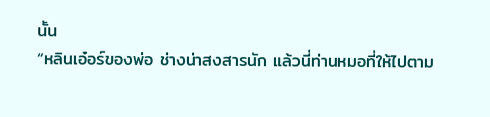นั้น
“หลินเอ๋อร์ของพ่อ ช่างน่าสงสารนัก แล้วนี่ท่านหมอที่ให้ไปตาม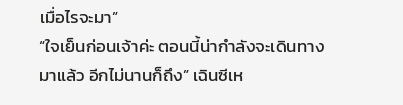เมื่อไรจะมา”
“ใจเย็นก่อนเจ้าค่ะ ตอนนี้น่ากำลังจะเดินทางมาแล้ว อีกไม่นานก็ถึง” เฉินซีเห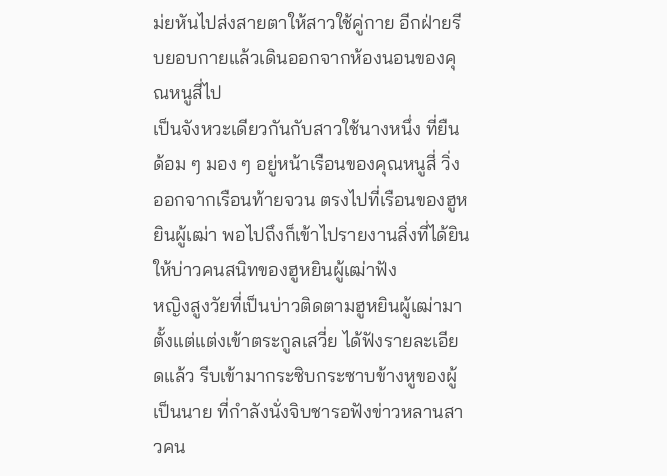ม่ยหันไปส่งสายตาให้สาวใช้คู่กาย อีกฝ่ายรีบยอบกายแล้วเดินออกจากห้องนอนของคุณหนูสี่ไป
เป็นจังหวะเดียวกันกับสาวใช้นางหนึ่ง ที่ยืนด้อม ๆ มอง ๆ อยู่หน้าเรือนของคุณหนูสี่ วิ่งออกจากเรือนท้ายจวน ตรงไปที่เรือนของฮูหยินผู้เฒ่า พอไปถึงก็เข้าไปรายงานสิ่งที่ได้ยินให้บ่าวคนสนิทของฮูหยินผู้เฒ่าฟัง
หญิงสูงวัยที่เป็นบ่าวติดตามฮูหยินผู้เฒ่ามาตั้งแต่แต่งเข้าตระกูลเสวี่ย ได้ฟังรายละเอียดแล้ว รีบเข้ามากระซิบกระซาบข้างหูของผู้เป็นนาย ที่กำลังนั่งจิบชารอฟังข่าวหลานสาวคน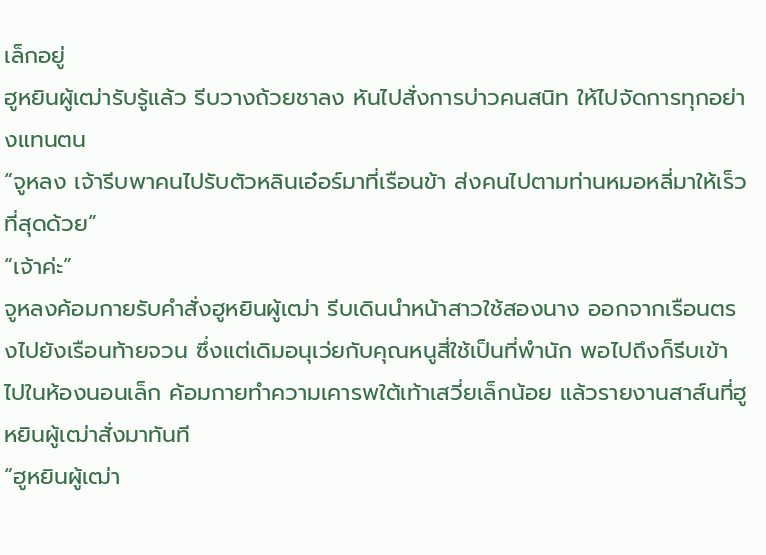เล็กอยู่
ฮูหยินผู้เฒ่ารับรู้แล้ว รีบวางถ้วยชาลง หันไปสั่งการบ่าวคนสนิท ให้ไปจัดการทุกอย่างแทนตน
“จูหลง เจ้ารีบพาคนไปรับตัวหลินเอ๋อร์มาที่เรือนข้า ส่งคนไปตามท่านหมอหลี่มาให้เร็วที่สุดด้วย”
“เจ้าค่ะ”
จูหลงค้อมกายรับคำสั่งฮูหยินผู้เฒ่า รีบเดินนำหน้าสาวใช้สองนาง ออกจากเรือนตรงไปยังเรือนท้ายจวน ซึ่งแต่เดิมอนุเว่ยกับคุณหนูสี่ใช้เป็นที่พำนัก พอไปถึงก็รีบเข้าไปในห้องนอนเล็ก ค้อมกายทำความเคารพใต้เท้าเสวี่ยเล็กน้อย แล้วรายงานสาส์นที่ฮูหยินผู้เฒ่าสั่งมาทันที
“ฮูหยินผู้เฒ่า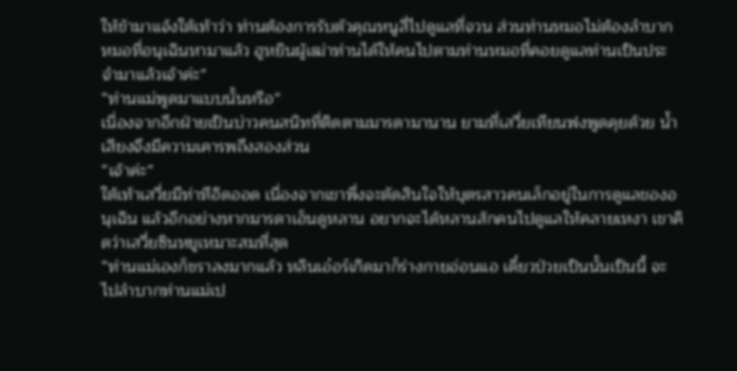ให้ข้ามาแจ้งใต้เท้าว่า ท่านต้องการรับตัวคุณหนูสี่ไปดูแลที่จวน ส่วนท่านหมอไม่ต้องลำบากหมอที่อนุเฉินหามาแล้ว ฮูหยินผู้เฒ่าท่านได้ให้คนไปตามท่านหมอที่คอยดูแลท่านเป็นประจำมาแล้วเจ้าค่ะ”
“ท่านแม่พูดมาแบบนั้นหรือ”
เนื่องจากอีกฝ่ายเป็นบ่าวคนสนิทที่ติดตามมารดามานาน ยามที่เสวี่ยเทียนฟงพูดคุยด้วย น้ำเสียงจึงมีความเคารพถึงสองส่วน
“เจ้าค่ะ”
ใต้เท้าเสวี่ยมีท่าทีอิดออด เนื่องจากเขาพึ่งจะตัดสินใจให้บุตรสาวคนเล็กอยู่ในการดูแลของอนุเฉิน แล้วอีกอย่างหากมารดาเอ็นดูหลาน อยากจะได้หลานสักคนไปดูแลให้คลายเหงา เขาคิดว่าเสวี่ยซินหยูเหมาะสมที่สุด
“ท่านแม่เองก็ชราลงมากแล้ว หลินเอ๋อร์เกิดมาก็ร่างกายอ่อนแอ เดี๋ยวป่วยเป็นนั้นเป็นนี้ จะไปลำบากท่านแม่เป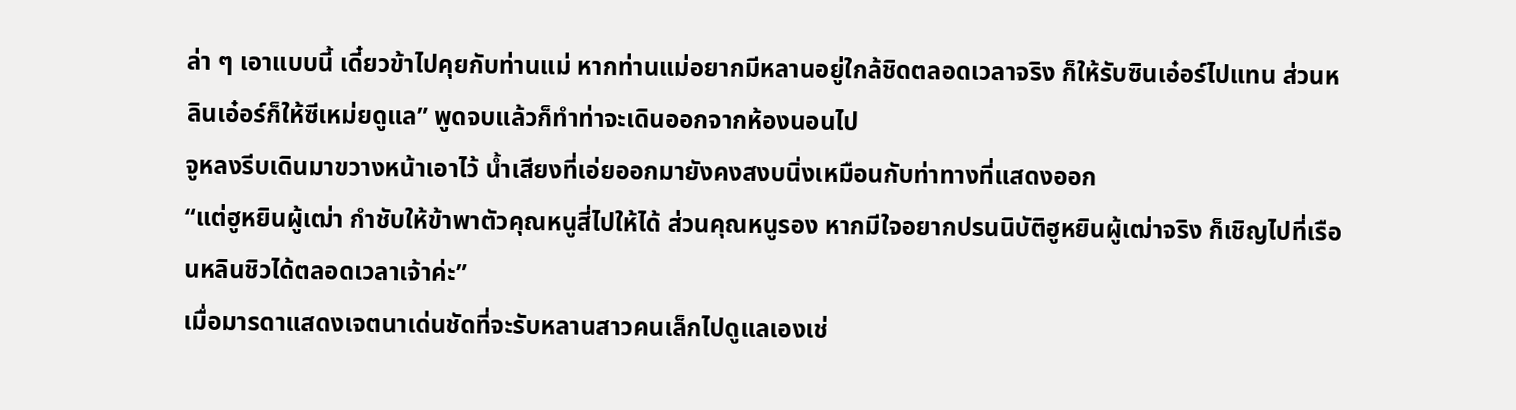ล่า ๆ เอาแบบนี้ เดี๋ยวข้าไปคุยกับท่านแม่ หากท่านแม่อยากมีหลานอยู่ใกล้ชิดตลอดเวลาจริง ก็ให้รับซินเอ๋อร์ไปแทน ส่วนหลินเอ๋อร์ก็ให้ซีเหม่ยดูแล” พูดจบแล้วก็ทำท่าจะเดินออกจากห้องนอนไป
จูหลงรีบเดินมาขวางหน้าเอาไว้ น้ำเสียงที่เอ่ยออกมายังคงสงบนิ่งเหมือนกับท่าทางที่แสดงออก
“แต่ฮูหยินผู้เฒ่า กำชับให้ข้าพาตัวคุณหนูสี่ไปให้ได้ ส่วนคุณหนูรอง หากมีใจอยากปรนนิบัติฮูหยินผู้เฒ่าจริง ก็เชิญไปที่เรือนหลินชิวได้ตลอดเวลาเจ้าค่ะ”
เมื่อมารดาแสดงเจตนาเด่นชัดที่จะรับหลานสาวคนเล็กไปดูแลเองเช่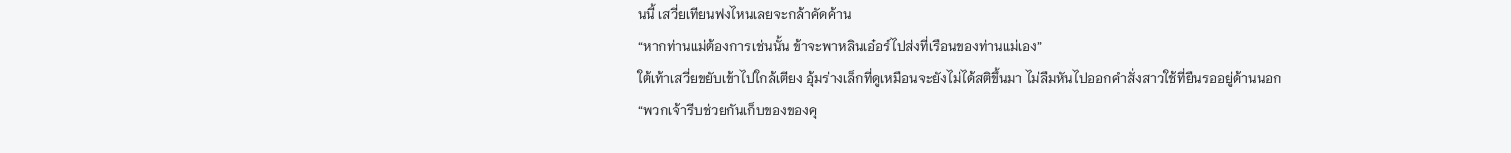นนี้ เสวี่ยเทียนฟงไหนเลยจะกล้าคัดค้าน
“หากท่านแม่ต้องการเช่นนั้น ข้าจะพาหลินเอ๋อร์ไปส่งที่เรือนของท่านแม่เอง”
ใต้เท้าเสวี่ยขยับเข้าไปใกล้เตียง อุ้มร่างเล็กที่ดูเหมือนจะยังไม่ได้สติขึ้นมา ไม่ลืมหันไปออกคำสั่งสาวใช้ที่ยืนรออยู่ด้านนอก
“พวกเจ้ารีบช่วยกันเก็บของของคุ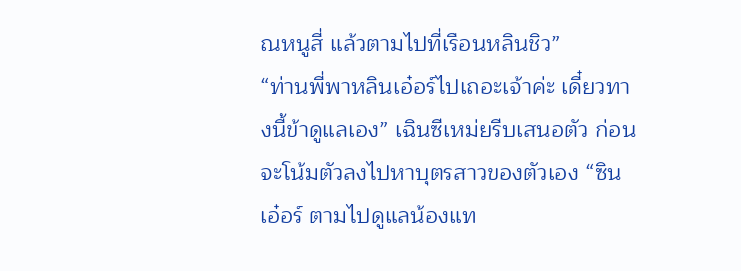ณหนูสี่ แล้วตามไปที่เรือนหลินชิว”
“ท่านพี่พาหลินเอ๋อร์ไปเถอะเจ้าค่ะ เดี๋ยวทางนี้ข้าดูแลเอง” เฉินซีเหม่ยรีบเสนอตัว ก่อนจะโน้มตัวลงไปหาบุตรสาวของตัวเอง “ซินเอ๋อร์ ตามไปดูแลน้องแท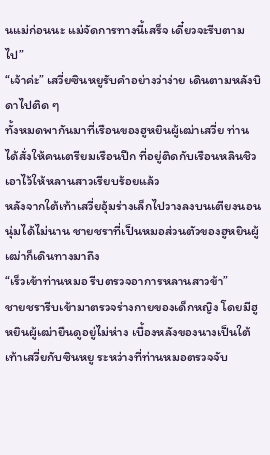นแม่ก่อนนะ แม่จัดการทางนี้เสร็จ เดี๋ยวจะรีบตามไป”
“เจ้าค่ะ” เสวี่ยซินหยูรับคำอย่างว่าง่าย เดินตามหลังบิดาไปติด ๆ
ทั้งหมดพากันมาที่เรือนของฮูหยินผู้เฒ่าเสวี่ย ท่านได้สั่งให้คนเตรียมเรือนปีก ที่อยู่ติดกับเรือนหลินชิวเอาไว้ให้หลานสาวเรียบร้อยแล้ว
หลังจากใต้เท้าเสวี่ยอุ้มร่างเล็กไปวางลงบนเตียงนอนนุ่มได้ไม่นาน ชายชราที่เป็นหมอส่วนตัวของฮูหยินผู้เฒ่าก็เดินทางมาถึง
“เร็วเข้าท่านหมอ รีบตรวจอาการหลานสาวข้า”
ชายชรารีบเข้ามาตรวจร่างกายของเด็กหญิง โดยมีฮูหยินผู้เฒ่ายืนดูอยู่ไม่ห่าง เบื้องหลังของนางเป็นใต้เท้าเสวี่ยกับซินหยู ระหว่างที่ท่านหมอตรวจจับ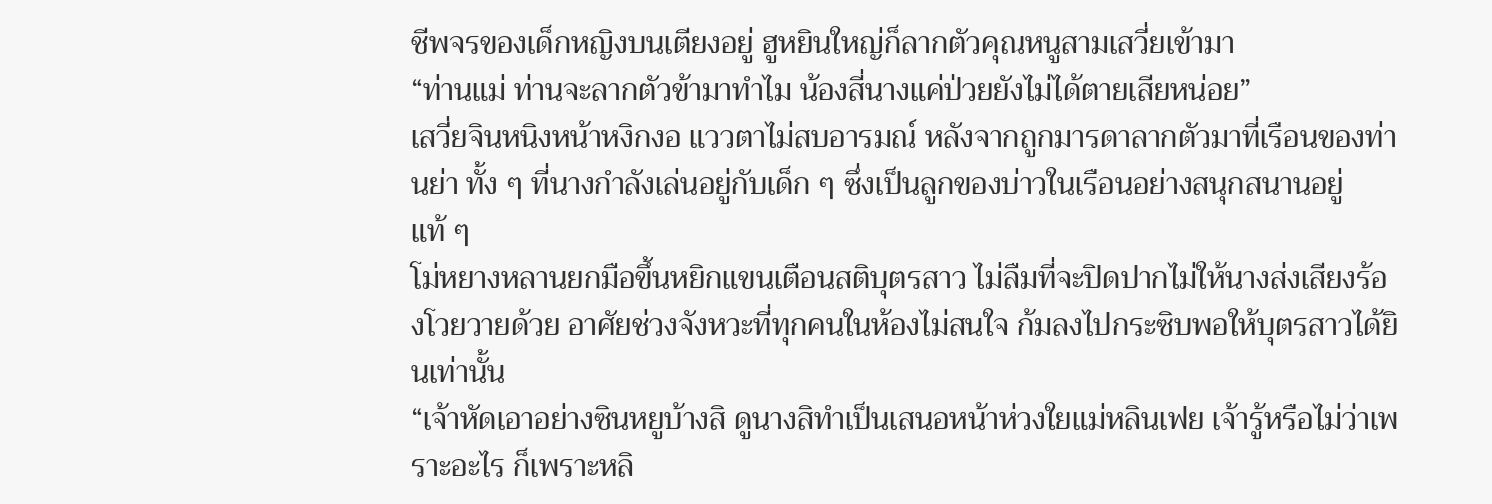ชีพจรของเด็กหญิงบนเตียงอยู่ ฮูหยินใหญ่ก็ลากตัวคุณหนูสามเสวี่ยเข้ามา
“ท่านแม่ ท่านจะลากตัวข้ามาทำไม น้องสี่นางแค่ป่วยยังไม่ได้ตายเสียหน่อย”
เสวี่ยจินหนิงหน้าหงิกงอ แววตาไม่สบอารมณ์ หลังจากถูกมารดาลากตัวมาที่เรือนของท่านย่า ทั้ง ๆ ที่นางกำลังเล่นอยู่กับเด็ก ๆ ซึ่งเป็นลูกของบ่าวในเรือนอย่างสนุกสนานอยู่แท้ ๆ
โม่หยางหลานยกมือขึ้นหยิกแขนเตือนสติบุตรสาว ไม่ลืมที่จะปิดปากไม่ให้นางส่งเสียงร้องโวยวายด้วย อาศัยช่วงจังหวะที่ทุกคนในห้องไม่สนใจ ก้มลงไปกระซิบพอให้บุตรสาวได้ยินเท่านั้น
“เจ้าหัดเอาอย่างซินหยูบ้างสิ ดูนางสิทำเป็นเสนอหน้าห่วงใยแม่หลินเฟย เจ้ารู้หรือไม่ว่าเพราะอะไร ก็เพราะหลิ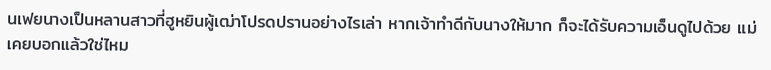นเฟยนางเป็นหลานสาวที่ฮูหยินผู้เฒ่าโปรดปรานอย่างไรเล่า หากเจ้าทำดีกับนางให้มาก ก็จะได้รับความเอ็นดูไปด้วย แม่เคยบอกแล้วใช่ไหม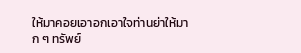ให้มาคอยเอาอกเอาใจท่านย่าให้มาก ๆ ทรัพย์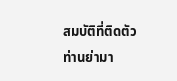สมบัติที่ติดตัวท่านย่ามา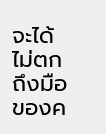จะได้ไม่ตกถึงมือของค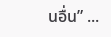นอื่น” ...